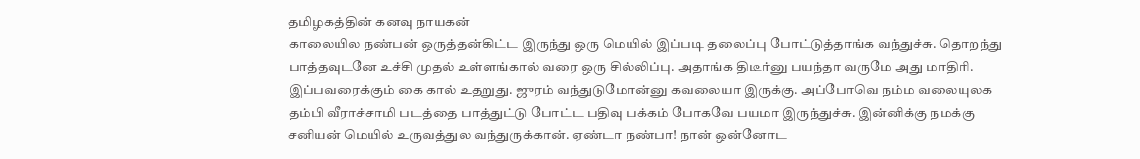தமிழகத்தின் கனவு நாயகன்
காலையில நண்பன் ஒருத்தன்கிட்ட இருந்து ஒரு மெயில் இப்படி தலைப்பு போட்டுத்தாங்க வந்துச்சு. தொறந்து பாத்தவுடனே உச்சி முதல் உள்ளங்கால் வரை ஒரு சில்லிப்பு. அதாங்க திடீர்னு பயந்தா வருமே அது மாதிரி. இப்பவரைக்கும் கை கால் உதறுது. ஜுரம் வந்துடுமோன்னு கவலையா இருக்கு. அப்போவெ நம்ம வலையுலக தம்பி வீராச்சாமி படத்தை பாத்துட்டு போட்ட பதிவு பக்கம் போகவே பயமா இருந்துச்சு. இன்னிக்கு நமக்கு சனியன் மெயில் உருவத்துல வந்துருக்கான். ஏண்டா நண்பா! நான் ஒன்னோட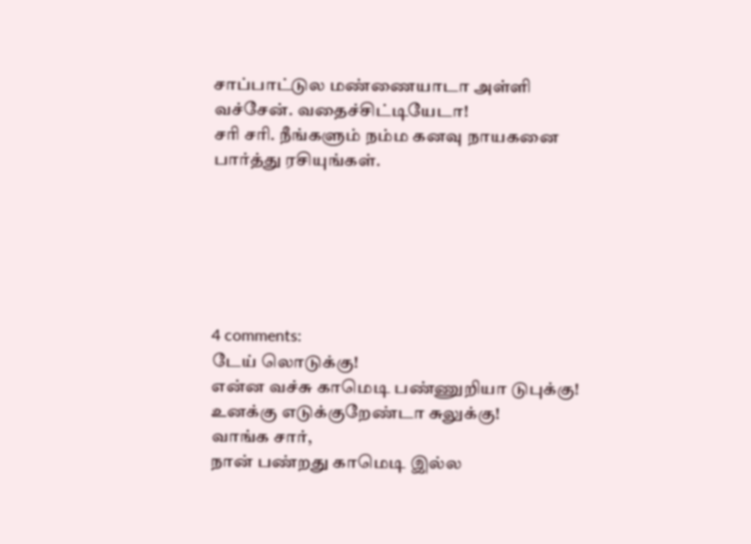சாப்பாட்டுல மண்ணையாடா அள்ளி வச்சேன். வதைச்சிட்டியேடா!
சரி சரி. நீங்களும் நம்ம கனவு நாயகனை பார்த்து ரசியுங்கள்.






4 comments:
டேய் லொடுக்கு!
என்ன வச்சு காமெடி பண்ணுறியா டுபுக்கு!
உனக்கு எடுக்குறேண்டா சுலுக்கு!
வாங்க சார்,
நான் பண்றது காமெடி இல்ல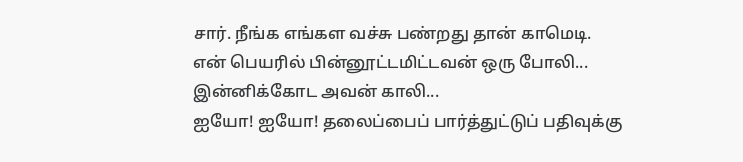சார். நீங்க எங்கள வச்சு பண்றது தான் காமெடி.
என் பெயரில் பின்னூட்டமிட்டவன் ஒரு போலி...
இன்னிக்கோட அவன் காலி...
ஐயோ! ஐயோ! தலைப்பைப் பார்த்துட்டுப் பதிவுக்கு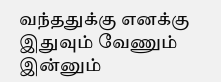வந்ததுக்கு எனக்கு இதுவும் வேணும் இன்னும்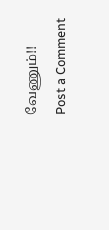வேணும்!!
Post a Comment